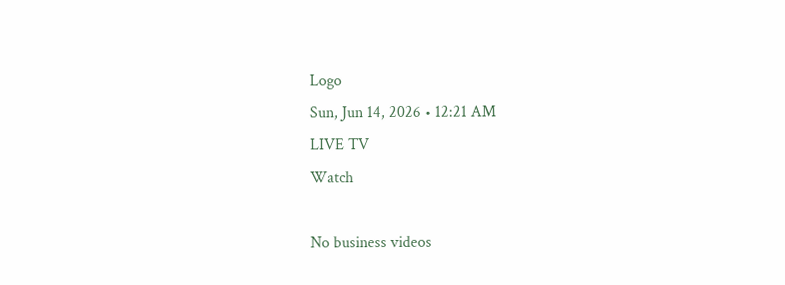Logo
Sun, Jun 14, 2026 • 12:21 AM
LIVE TV
Watch

No business videos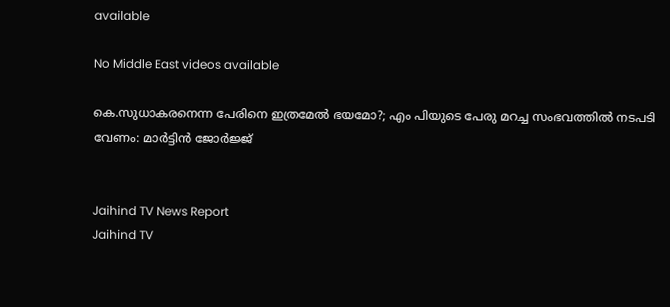available

No Middle East videos available

കെ.സുധാകരനെന്ന പേരിനെ ഇത്രമേല്‍ ഭയമോ?; എം പിയുടെ പേരു മറച്ച സംഭവത്തില്‍ നടപടി വേണം: മാര്‍ട്ടിന്‍ ജോര്‍ജ്ജ്


Jaihind TV News Report
Jaihind TV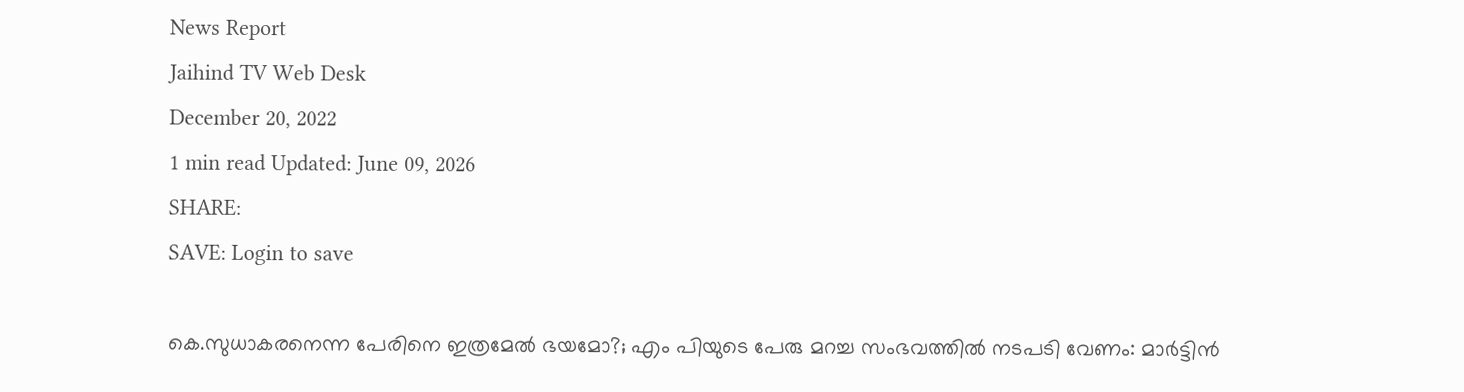News Report
Jaihind TV Web Desk
December 20, 2022
1 min read Updated: June 09, 2026
SHARE:
SAVE: Login to save

കെ.സുധാകരനെന്ന പേരിനെ ഇത്രമേല്‍ ഭയമോ?; എം പിയുടെ പേരു മറച്ച സംഭവത്തില്‍ നടപടി വേണം: മാര്‍ട്ടിന്‍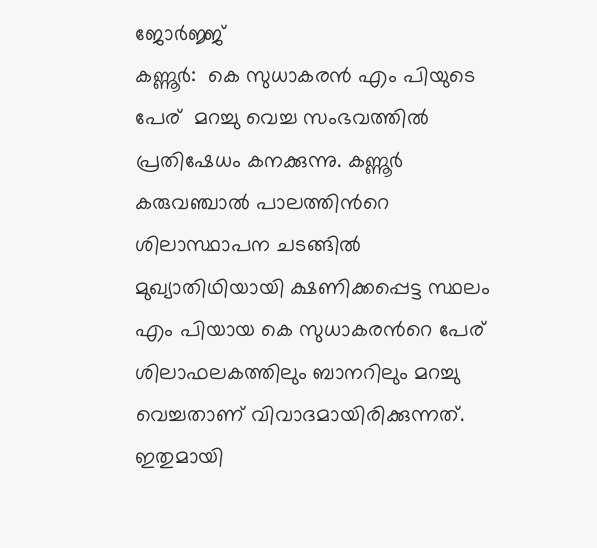ജോര്‍ജ്ജ്
കണ്ണൂര്‍:  കെ സുധാകരന്‍ എം പിയുടെ പേര്  മറച്ചു വെച്ച സംഭവത്തില്‍  പ്രതിഷേധം കനക്കുന്നു. കണ്ണൂര്‍ കരുവഞ്ചാല്‍ പാലത്തിന്‍റെ ശിലാസ്ഥാപന ചടങ്ങില്‍ മുഖ്യാതിഥിയായി ക്ഷണിക്കപ്പെട്ട സ്ഥലം എം പിയായ കെ സുധാകരന്‍റെ പേര്  ശിലാഫലകത്തിലും ബാനറിലും മറച്ചു വെച്ചതാണ് വിവാദമായിരിക്കുന്നത്. ഇതുമായി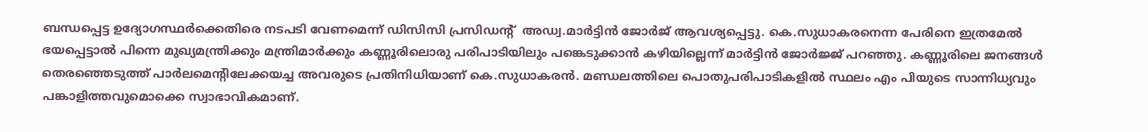ബന്ധപ്പെട്ട ഉദ്യോഗസ്ഥര്‍ക്കെതിരെ നടപടി വേണമെന്ന് ഡിസിസി പ്രസിഡന്‍റ്  അഡ്വ.മാര്‍ട്ടിന്‍ ജോര്‍ജ് ആവശ്യപ്പെട്ടു. കെ.സുധാകരനെന്ന പേരിനെ ഇത്രമേല്‍ ഭയപ്പെട്ടാല്‍ പിന്നെ മുഖ്യമന്ത്രിക്കും മന്ത്രിമാര്‍ക്കും കണ്ണൂരിലൊരു പരിപാടിയിലും പങ്കെടുക്കാന്‍ കഴിയില്ലെന്ന് മാര്‍ട്ടിന്‍ ജോര്‍ജ്ജ് പറഞ്ഞു. കണ്ണൂരിലെ ജനങ്ങള്‍ തെരഞ്ഞെടുത്ത് പാര്‍ലമെന്‍റിലേക്കയച്ച അവരുടെ പ്രതിനിധിയാണ് കെ.സുധാകരന്‍. മണ്ഡലത്തിലെ പൊതുപരിപാടികളില്‍ സ്ഥലം എം പിയുടെ സാന്നിധ്യവും പങ്കാളിത്തവുമൊക്കെ സ്വാഭാവികമാണ്.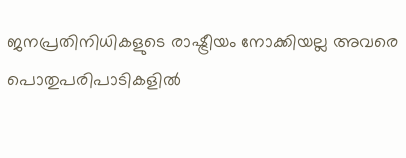ജനപ്രതിനിധികളുടെ രാഷ്ട്രീയം നോക്കിയല്ല അവരെ പൊതുപരിപാടികളില്‍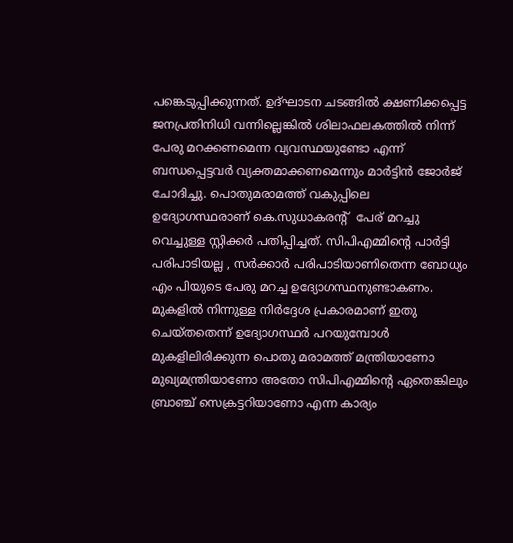പങ്കെടുപ്പിക്കുന്നത്. ഉദ്ഘാടന ചടങ്ങില്‍ ക്ഷണിക്കപ്പെട്ട ജനപ്രതിനിധി വന്നില്ലെങ്കില്‍ ശിലാഫലകത്തില്‍ നിന്ന് പേരു മറക്കണമെന്ന വ്യവസ്ഥയുണ്ടോ എന്ന് ബന്ധപ്പെട്ടവര്‍ വ്യക്തമാക്കണമെന്നും മാര്‍ട്ടിന്‍ ജോര്‍ജ് ചോദിച്ചു. പൊതുമരാമത്ത് വകുപ്പിലെ ഉദ്യോഗസ്ഥരാണ് കെ.സുധാകരന്‍റ്  പേര് മറച്ചു വെച്ചുള്ള സ്റ്റിക്കര്‍ പതിപ്പിച്ചത്. സിപിഎമ്മിന്‍റെ പാര്‍ട്ടി പരിപാടിയല്ല , സര്‍ക്കാര്‍ പരിപാടിയാണിതെന്ന ബോധ്യം എം പിയുടെ പേരു മറച്ച ഉദ്യോഗസ്ഥനുണ്ടാകണം. മുകളില്‍ നിന്നുള്ള നിര്‍ദ്ദേശ പ്രകാരമാണ് ഇതു ചെയ്തതെന്ന് ഉദ്യോഗസ്ഥര്‍ പറയുമ്പോള്‍ മുകളിലിരിക്കുന്ന പൊതു മരാമത്ത് മന്ത്രിയാണോ മുഖ്യമന്ത്രിയാണോ അതോ സിപിഎമ്മിന്‍റെ ഏതെങ്കിലും ബ്രാഞ്ച് സെക്രട്ടറിയാണോ എന്ന കാര്യം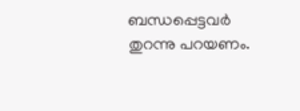ബന്ധപ്പെട്ടവര്‍ തുറന്നു പറയണം.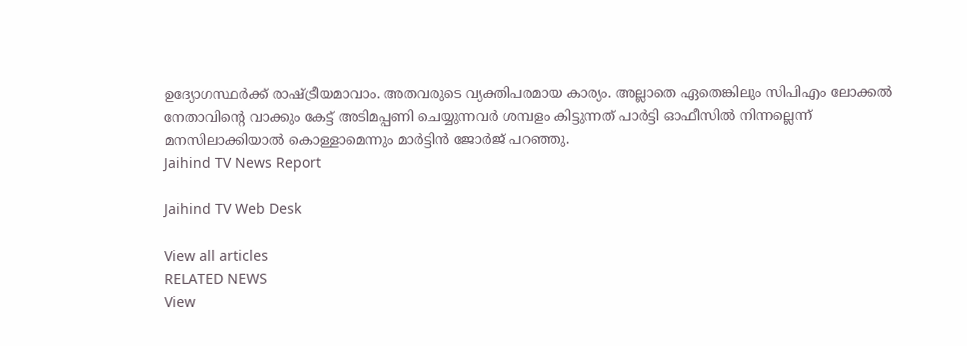ഉദ്യോഗസ്ഥര്‍ക്ക് രാഷ്ട്രീയമാവാം. അതവരുടെ വ്യക്തിപരമായ കാര്യം. അല്ലാതെ ഏതെങ്കിലും സിപിഎം ലോക്കല്‍ നേതാവിന്‍റെ വാക്കും കേട്ട് അടിമപ്പണി ചെയ്യുന്നവര്‍ ശമ്പളം കിട്ടുന്നത് പാര്‍ട്ടി ഓഫീസില്‍ നിന്നല്ലെന്ന് മനസിലാക്കിയാല്‍ കൊള്ളാമെന്നും മാര്‍ട്ടിന്‍ ജോര്‍ജ് പറഞ്ഞു.
Jaihind TV News Report

Jaihind TV Web Desk

View all articles
RELATED NEWS
View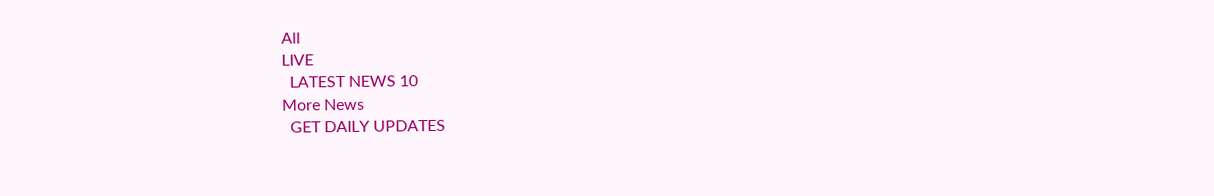All
LIVE
  LATEST NEWS 10
More News
  GET DAILY UPDATES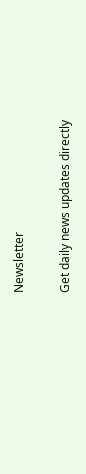Newsletter

Get daily news updates directly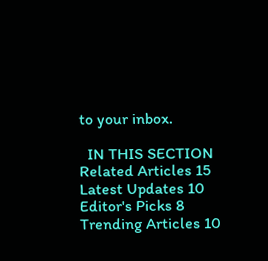to your inbox.

  IN THIS SECTION
Related Articles 15
Latest Updates 10
Editor's Picks 8
Trending Articles 10